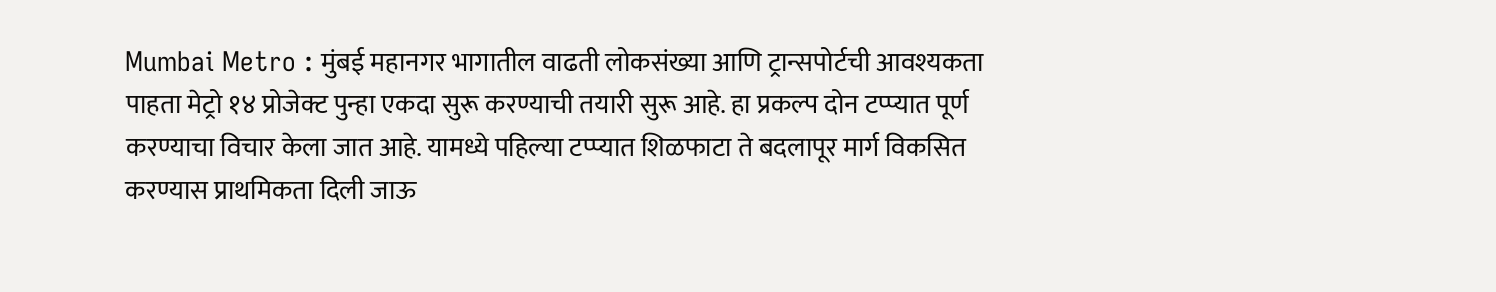Mumbai Metro : मुंबई महानगर भागातील वाढती लोकसंख्या आणि ट्रान्सपोर्टची आवश्यकता पाहता मेट्रो १४ प्रोजेक्ट पुन्हा एकदा सुरू करण्याची तयारी सुरू आहे. हा प्रकल्प दोन टप्प्यात पूर्ण करण्याचा विचार केला जात आहे. यामध्ये पहिल्या टप्प्यात शिळफाटा ते बदलापूर मार्ग विकसित करण्यास प्राथमिकता दिली जाऊ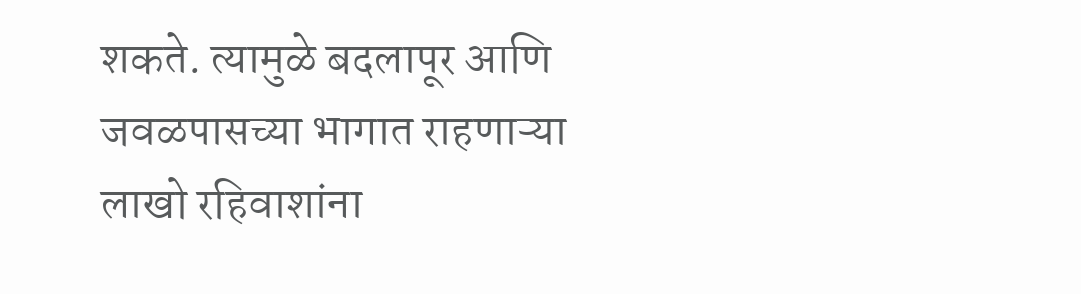शकते. त्यामुळे बदलापूर आणि जवळपासच्या भागात राहणाऱ्या लाखो रहिवाशांना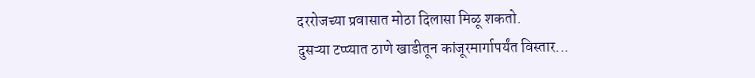दररोजच्या प्रवासात मोठा दिलासा मिळू शकतो.
दुसऱ्या टप्प्यात ठाणे खाडीतून कांजूरमार्गापर्यंत विस्तार...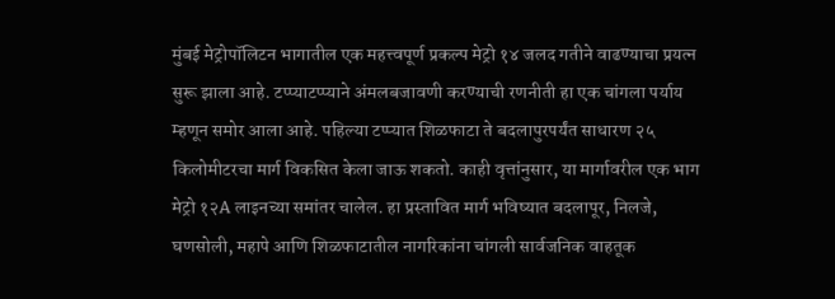मुंबई मेट्रोपॉलिटन भागातील एक महत्त्वपूर्ण प्रकल्प मेट्रो १४ जलद गतीने वाढण्याचा प्रयत्न सुरू झाला आहे. टप्प्याटप्प्याने अंमलबजावणी करण्याची रणनीती हा एक चांगला पर्याय म्हणून समोर आला आहे. पहिल्या टप्प्यात शिळफाटा ते बदलापुरपर्यंत साधारण २५ किलोमीटरचा मार्ग विकसित केला जाऊ शकतो. काही वृत्तांनुसार, या मार्गावरील एक भाग मेट्रो १२A लाइनच्या समांतर चालेल. हा प्रस्तावित मार्ग भविष्यात बदलापूर, निलजे, घणसोली, महापे आणि शिळफाटातील नागरिकांना चांगली सार्वजनिक वाहतूक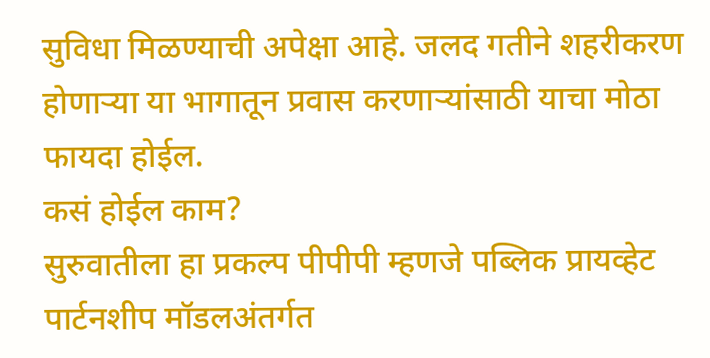सुविधा मिळण्याची अपेक्षा आहे. जलद गतीने शहरीकरण होणाऱ्या या भागातून प्रवास करणाऱ्यांसाठी याचा मोठा फायदा होईल.
कसं होईल काम?
सुरुवातीला हा प्रकल्प पीपीपी म्हणजे पब्लिक प्रायव्हेट पार्टनशीप मॉडलअंतर्गत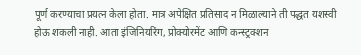पूर्ण करण्याचा प्रयत्न केला होता. मात्र अपेक्षित प्रतिसाद न मिळाल्याने ती पद्धत यशस्वी होऊ शकली नाही. आता इंजिनियरिंग, प्रोक्योरमेंट आणि कन्स्ट्रक्शन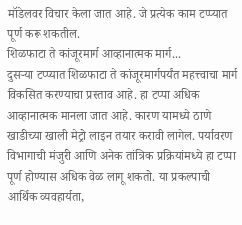मॉडेलवर विचार केला जात आहे. जे प्रत्येक काम टप्प्यात पूर्ण करू शकतील.
शिळफाटा ते कांजूरमार्ग आव्हानात्मक मार्ग...
दुसऱ्या टप्प्यात शिळफाटा ते कांजूरमार्गपर्यंत महत्त्वाचा मार्ग विकसित करण्याचा प्रस्ताव आहे. हा टप्पा अधिक आव्हानात्मक मानला जात आहे. कारण यामध्ये ठाणे खाडीच्या खाली मेट्रो लाइन तयार करावी लागेल. पर्यावरण विभागाची मंजुरी आणि अनेक तांत्रिक प्रक्रियांमध्ये हा टप्पा पूर्ण होण्यास अधिक वेळ लागू शकतो. या प्रकल्पाची आर्थिक व्यवहार्यता,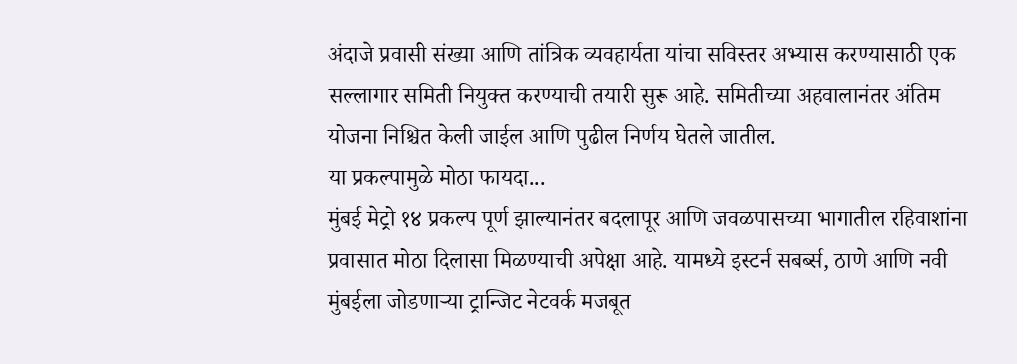अंदाजे प्रवासी संख्या आणि तांत्रिक व्यवहार्यता यांचा सविस्तर अभ्यास करण्यासाठी एक सल्लागार समिती नियुक्त करण्याची तयारी सुरू आहे. समितीच्या अहवालानंतर अंतिम योजना निश्चित केली जाईल आणि पुढील निर्णय घेतले जातील.
या प्रकल्पामुळे मोठा फायदा...
मुंबई मेट्रो १४ प्रकल्प पूर्ण झाल्यानंतर बदलापूर आणि जवळपासच्या भागातील रहिवाशांना प्रवासात मोठा दिलासा मिळण्याची अपेक्षा आहे. यामध्ये इस्टर्न सबर्ब्स, ठाणे आणि नवी मुंबईला जोडणाऱ्या ट्रान्जिट नेटवर्क मजबूत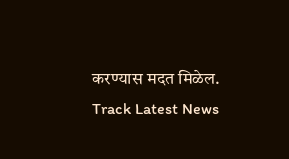करण्यास मदत मिळेल.
Track Latest News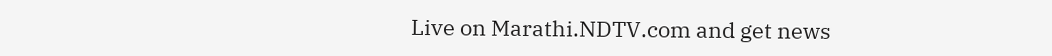Live on Marathi.NDTV.com and get news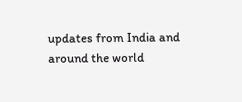updates from India and around the world